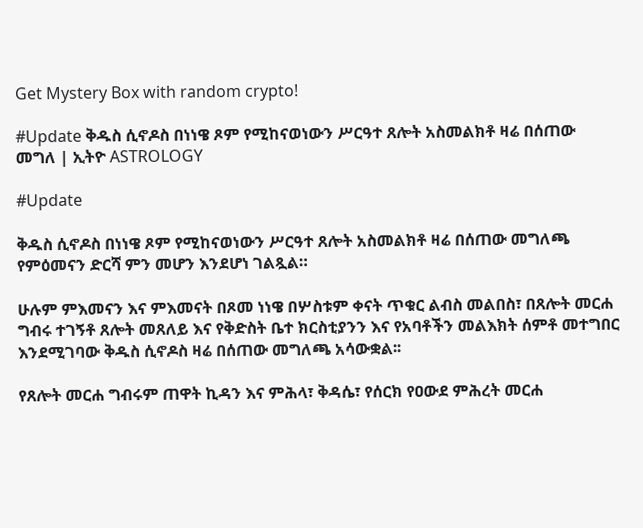Get Mystery Box with random crypto!

#Update ቅዱስ ሲኖዶስ በነነዌ ጾም የሚከናወነውን ሥርዓተ ጸሎት አስመልክቶ ዛሬ በሰጠው መግለ | ኢትዮ ASTROLOGY

#Update

ቅዱስ ሲኖዶስ በነነዌ ጾም የሚከናወነውን ሥርዓተ ጸሎት አስመልክቶ ዛሬ በሰጠው መግለጫ የምዕመናን ድርሻ ምን መሆን እንደሆነ ገልጿል።

ሁሉም ምእመናን እና ምእመናት በጾመ ነነዌ በሦስቱም ቀናት ጥቁር ልብስ መልበስ፣ በጸሎት መርሐ ግብሩ ተገኝቶ ጸሎት መጸለይ እና የቅድስት ቤተ ክርስቲያንን እና የአባቶችን መልእክት ሰምቶ መተግበር እንደሚገባው ቅዱስ ሲኖዶስ ዛሬ በሰጠው መግለጫ አሳውቋል፡፡

የጸሎት መርሐ ግብሩም ጠዋት ኪዳን እና ምሕላ፣ ቅዳሴ፣ የሰርክ የዐውደ ምሕረት መርሐ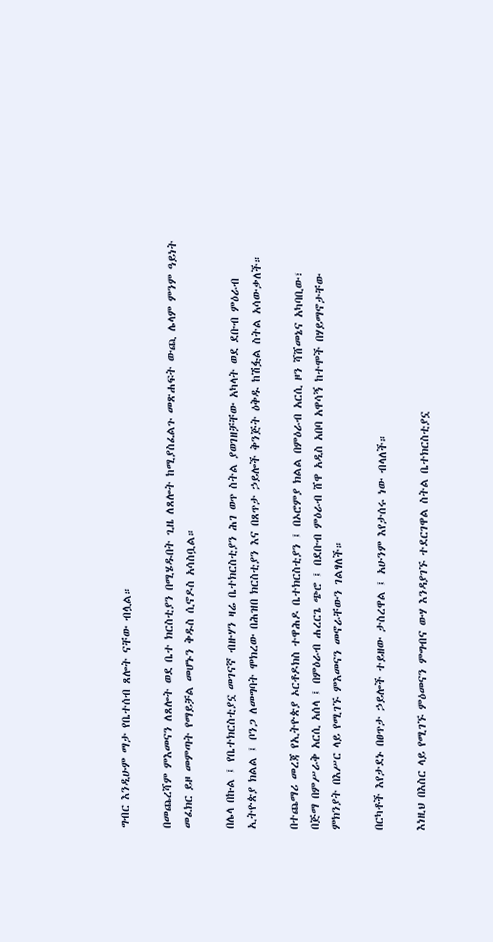ግብር እንዲሁም ማታ የቤተሰብ ጸሎት ናቸው ብሏል።

በመጨረሻም ምእመናን ለጸሎት ወደ ቤተ ክርስቲያን በሚሄዱበት ጊዜ ለጸሎት ከሚያስፈልጉ መጽሐፍት ውጪ ሌላም ምንም ዓይነት መፈክር ይዞ መምጣት የማይቻል መሆኑን ቅዱስ ሲኖዶስ አሳስቧል።

በሌላ በኩል ፤ የቤተክርስቲያኗ መገናኛ ብዙሃን ዛሬ ቤተክርስቲያን ሕገ ወጥ ስትል ያወገዘቻቸው አካላት ወደ ደቡብ ምዕራብ ኢትዮጵያ ክልል ፤ ቦንጋ ለመግባት ሞክረው በሕዝበ ክርስቲያን እና በጸጥታ ኃይሎች ቅንጅት ዕቅዱ ከሽፏል ስትል አሳውቃለች።

በተጨማሪ መረጃ የኢትዮጵያ ኦርቶዶክስ ተዋሕዶ ቤተክርስቲያን ፤ በኦሮምያ ክልል በምዕራብ አርሲ ዞን ሻሸመኔና አካባቢው፣  በጅማ በምሥራቅ አርሲ አሰላ ፤ በምዕራብ ሐረርጌ ጭሮ ፤ በደቡብ ምዕራብ ሸዋ አዲስ አበባ አዋሳኝ ከተሞች በሃይማኖታቸው ምክንያት በእሥር ላይ የሚገኙ ምእመናን መኖራቸውን ገልፃለች።

በርካቶች እየታደኑ በፀጥታ ኃይሎች ተይዘው ታስረዋል ፤ አሁንም እየታሰሩ ነው ብላለች።

እነዚህ በእስር ላይ የሚገኙ ምዕመናን ምግብና ውሃ እንዳያገኙ ተደርገዋል ስትል ቤተክርስቲያኗ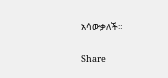አሳውቃለች።

Share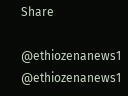Share

@ethiozenanews1 @ethiozenanews1